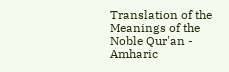Translation of the Meanings of the Noble Qur'an - Amharic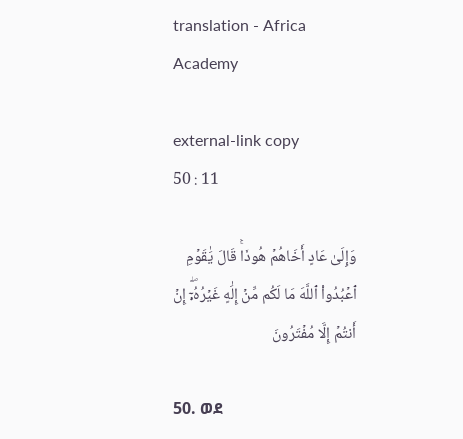translation - Africa Academy

external-link copy
50 : 11

وَإِلَىٰ عَادٍ أَخَاهُمۡ هُودٗاۚ قَالَ يَٰقَوۡمِ ٱعۡبُدُواْ ٱللَّهَ مَا لَكُم مِّنۡ إِلَٰهٍ غَيۡرُهُۥٓۖ إِنۡ أَنتُمۡ إِلَّا مُفۡتَرُونَ

50. ወደ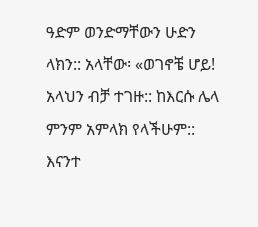ዓድም ወንድማቸውን ሁድን ላክን:: አላቸው፡ «ወገኖቼ ሆይ! አላህን ብቻ ተገዙ:: ከእርሱ ሌላ ምንም አምላክ የላችሁም:: እናንተ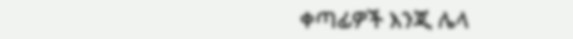ቀጣፊዎች እንጂ ሌላ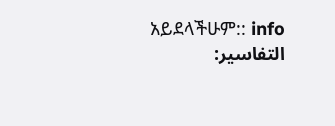አይደላችሁም:: info
التفاسير: